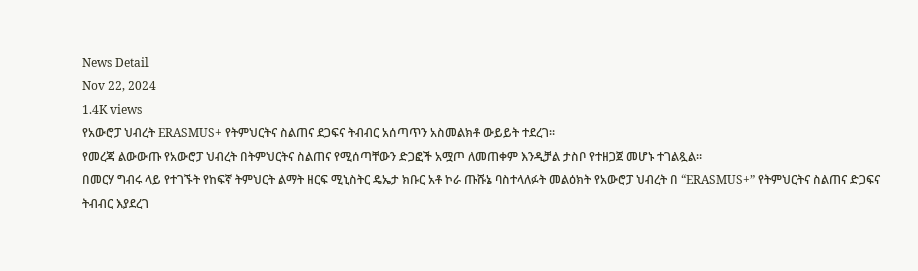News Detail
Nov 22, 2024
1.4K views
የአውሮፓ ህብረት ERASMUS+ የትምህርትና ስልጠና ደጋፍና ትብብር አሰጣጥን አስመልክቶ ውይይት ተደረገ፡፡
የመረጃ ልውውጡ የአውሮፓ ህብረት በትምህርትና ስልጠና የሚሰጣቸውን ድጋፎች አሟጦ ለመጠቀም እንዲቻል ታስቦ የተዘጋጀ መሆኑ ተገልጿል።
በመርሃ ግብሩ ላይ የተገኙት የከፍኛ ትምህርት ልማት ዘርፍ ሚኒስትር ዴኤታ ክቡር አቶ ኮራ ጡሹኔ ባስተላለፉት መልዕክት የአውሮፓ ህብረት በ “ERASMUS+” የትምህርትና ስልጠና ድጋፍና ትብብር እያደረገ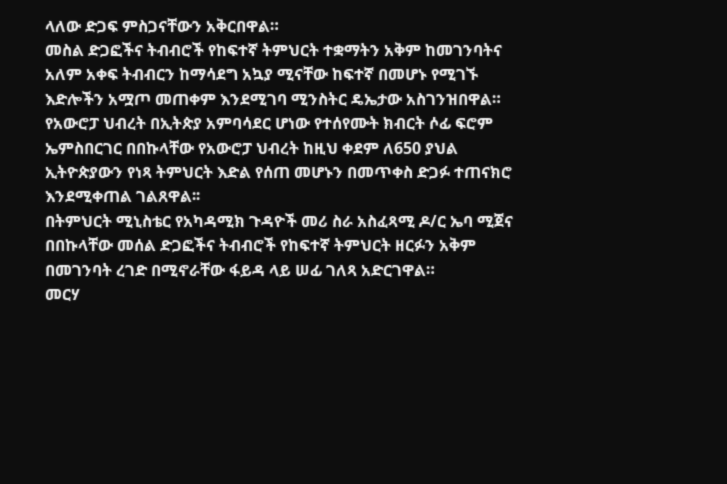ላለው ድጋፍ ምስጋናቸውን አቅርበዋል።
መስል ድጋፎችና ትብብሮች የከፍተኛ ትምህርት ተቋማትን አቅም ከመገንባትና አለም አቀፍ ትብብርን ከማሳደግ አኳያ ሚናቸው ከፍተኛ በመሆኑ የሚገኙ እድሎችን አሟጦ መጠቀም እንደሚገባ ሚንስትር ዴኤታው አስገንዝበዋል።
የአውሮፓ ህብረት በኢትጵያ አምባሳደር ሆነው የተሰየሙት ክብርት ሶፊ ፍሮም ኤምስበርገር በበኩላቸው የአውሮፓ ህብረት ከዚህ ቀደም ለ650 ያህል ኢትዮጵያውን የነጻ ትምህርት እድል የሰጠ መሆኑን በመጥቀስ ድጋፉ ተጠናክሮ እንደሚቀጠል ገልጸዋል፡፡
በትምህርት ሚኒስቴር የአካዳሚክ ጉዳዮች መሪ ስራ አስፈጻሚ ዶ/ር ኤባ ሚጀና በበኩላቸው መሰል ድጋፎችና ትብብሮች የከፍተኛ ትምህርት ዘርፉን አቅም በመገንባት ረገድ በሚኖራቸው ፋይዳ ላይ ሠፊ ገለጻ አድርገዋል።
መርሃ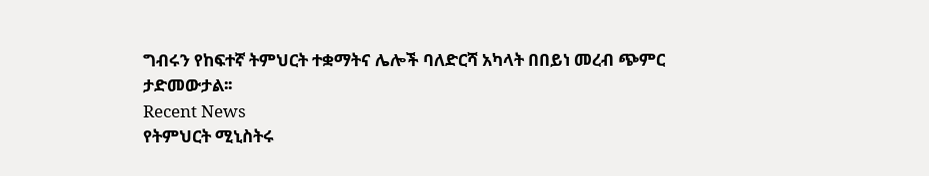ግብሩን የከፍተኛ ትምህርት ተቋማትና ሌሎች ባለድርሻ አካላት በበይነ መረብ ጭምር ታድመውታል፡፡
Recent News
የትምህርት ሚኒስትሩ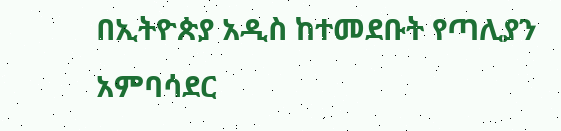በኢትዮጵያ አዲስ ከተመደቡት የጣሊያን አምባሳደር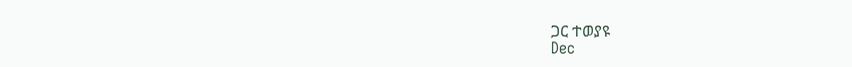ጋር ተወያዩ
Dec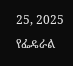25, 2025
የፌዴራል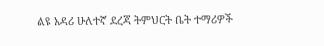ልዩ አዳሪ ሁለተኛ ደረጃ ትምህርት ቤት ተማሪዎች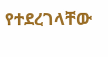የተደረገላቸው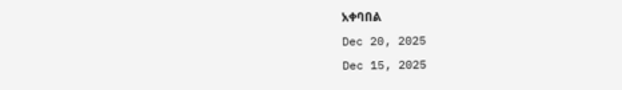አቀባበል
Dec 20, 2025
Dec 15, 2025